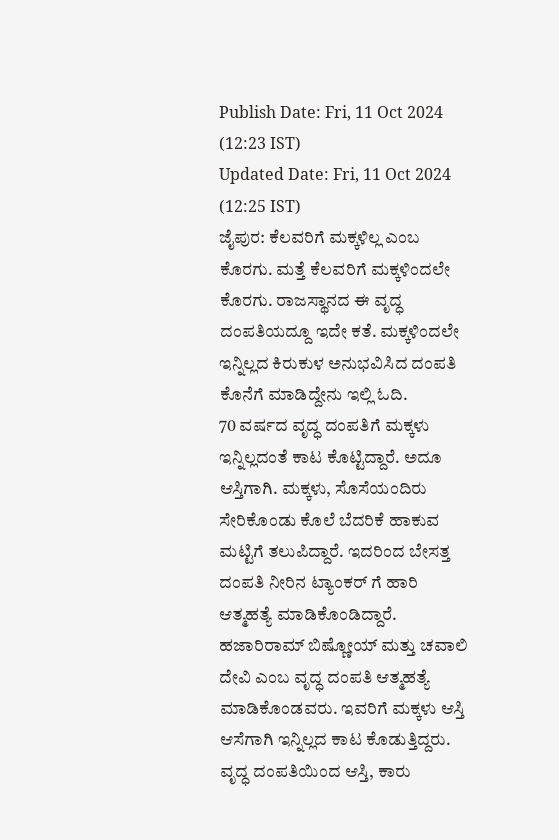Publish Date: Fri, 11 Oct 2024 (12:23 IST)
Updated Date: Fri, 11 Oct 2024 (12:25 IST)
ಜೈಪುರ: ಕೆಲವರಿಗೆ ಮಕ್ಕಳಿಲ್ಲ ಎಂಬ ಕೊರಗು. ಮತ್ತೆ ಕೆಲವರಿಗೆ ಮಕ್ಕಳಿಂದಲೇ ಕೊರಗು. ರಾಜಸ್ಥಾನದ ಈ ವೃದ್ಧ ದಂಪತಿಯದ್ದೂ ಇದೇ ಕತೆ. ಮಕ್ಕಳಿಂದಲೇ ಇನ್ನಿಲ್ಲದ ಕಿರುಕುಳ ಅನುಭವಿಸಿದ ದಂಪತಿ ಕೊನೆಗೆ ಮಾಡಿದ್ದೇನು ಇಲ್ಲಿ ಓದಿ.
70 ವರ್ಷದ ವೃದ್ಧ ದಂಪತಿಗೆ ಮಕ್ಕಳು ಇನ್ನಿಲ್ಲದಂತೆ ಕಾಟ ಕೊಟ್ಟಿದ್ದಾರೆ. ಅದೂ ಆಸ್ತಿಗಾಗಿ. ಮಕ್ಕಳು, ಸೊಸೆಯಂದಿರು ಸೇರಿಕೊಂಡು ಕೊಲೆ ಬೆದರಿಕೆ ಹಾಕುವ ಮಟ್ಟಿಗೆ ತಲುಪಿದ್ದಾರೆ. ಇದರಿಂದ ಬೇಸತ್ತ ದಂಪತಿ ನೀರಿನ ಟ್ಯಾಂಕರ್ ಗೆ ಹಾರಿ ಆತ್ಮಹತ್ಯೆ ಮಾಡಿಕೊಂಡಿದ್ದಾರೆ.
ಹಜಾರಿರಾಮ್ ಬಿಷ್ಣೋಯ್ ಮತ್ತು ಚವಾಲಿ ದೇವಿ ಎಂಬ ವೃದ್ಧ ದಂಪತಿ ಆತ್ಮಹತ್ಯೆ ಮಾಡಿಕೊಂಡವರು. ಇವರಿಗೆ ಮಕ್ಕಳು ಆಸ್ತಿ ಆಸೆಗಾಗಿ ಇನ್ನಿಲ್ಲದ ಕಾಟ ಕೊಡುತ್ತಿದ್ದರು. ವೃದ್ಧ ದಂಪತಿಯಿಂದ ಆಸ್ತಿ, ಕಾರು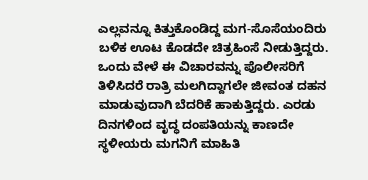ಎಲ್ಲವನ್ನೂ ಕಿತ್ತುಕೊಂಡಿದ್ದ ಮಗ-ಸೊಸೆಯಂದಿರು ಬಳಿಕ ಊಟ ಕೊಡದೇ ಚಿತ್ರಹಿಂಸೆ ನೀಡುತ್ತಿದ್ದರು.
ಒಂದು ವೇಳೆ ಈ ವಿಚಾರವನ್ನು ಪೊಲೀಸರಿಗೆ ತಿಳಿಸಿದರೆ ರಾತ್ರಿ ಮಲಗಿದ್ದಾಗಲೇ ಜೀವಂತ ದಹನ ಮಾಡುವುದಾಗಿ ಬೆದರಿಕೆ ಹಾಕುತ್ತಿದ್ದರು. ಎರಡು ದಿನಗಳಿಂದ ವೃದ್ಧ ದಂಪತಿಯನ್ನು ಕಾಣದೇ ಸ್ಥಳೀಯರು ಮಗನಿಗೆ ಮಾಹಿತಿ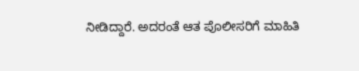ನೀಡಿದ್ದಾರೆ. ಅದರಂತೆ ಆತ ಪೊಲೀಸರಿಗೆ ಮಾಹಿತಿ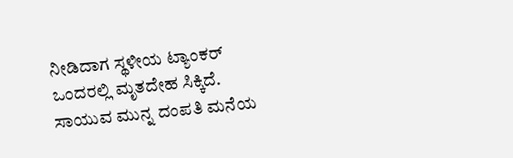ನೀಡಿದಾಗ ಸ್ಥಳೀಯ ಟ್ಯಾಂಕರ್ ಒಂದರಲ್ಲಿ ಮೃತದೇಹ ಸಿಕ್ಕಿದೆ. ಸಾಯುವ ಮುನ್ನ ದಂಪತಿ ಮನೆಯ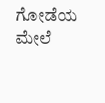ಗೋಡೆಯ ಮೇಲೆ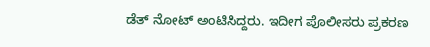ಡೆತ್ ನೋಟ್ ಅಂಟಿಸಿದ್ದರು. ಇದೀಗ ಪೊಲೀಸರು ಪ್ರಕರಣ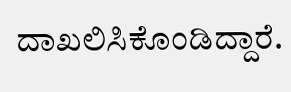ದಾಖಲಿಸಿಕೊಂಡಿದ್ದಾರೆ.